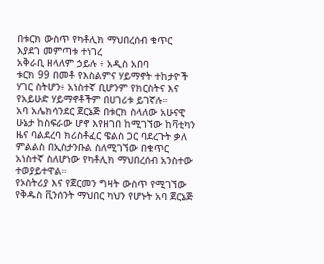በቱርክ ውስጥ የካቶሊክ ማህበረሰብ ቁጥር እያደገ መምጣቱ ተነገረ
አቅራቢ ዘላለም ኃይሉ ፥ አዲስ አበባ
ቱርክ 99 በመቶ የእስልምና ሃይማኖት ተከታዮች ሃገር ስትሆን፥ አነስተኛ ቢሆንም የክርስትና እና የአይሁድ ሃይማኖቶችም በሀገሪቱ ይገኛሉ።
አባ አሌክሳንደር ጀርኔጅ በቱርክ ስላለው አሁናዊ ሁኔታ ከስፍራው ሆኖ እየዘገበ ከሚገኘው ከቫቲካን ዜና ባልደረባ ክሪስቶፈር ዌልስ ጋር ባደረጉት ቃለ ምልልስ በኢስታንቡል ስለሚገኘው በቁጥር አነስተኛ ስለሆነው የካቶሊክ ማህበረሰብ አንስተው ተወያይተዋል።
የኦስትሪያ እና የጀርመን ግዛት ውስጥ የሚገኘው የቅዱስ ቪንሰንት ማህበር ካህን የሆኑት አባ ጀርኔጅ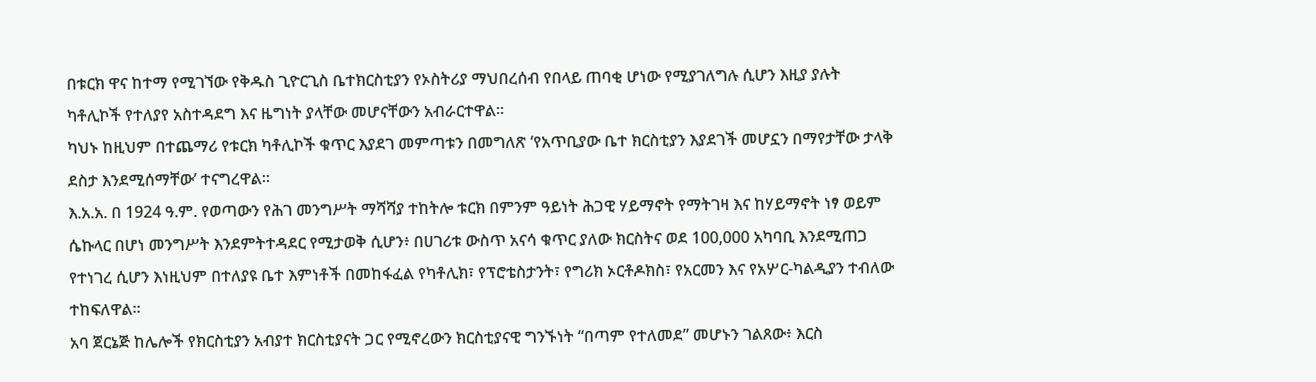በቱርክ ዋና ከተማ የሚገኘው የቅዱስ ጊዮርጊስ ቤተክርስቲያን የኦስትሪያ ማህበረሰብ የበላይ ጠባቂ ሆነው የሚያገለግሉ ሲሆን እዚያ ያሉት ካቶሊኮች የተለያየ አስተዳደግ እና ዜግነት ያላቸው መሆናቸውን አብራርተዋል።
ካህኑ ከዚህም በተጨማሪ የቱርክ ካቶሊኮች ቁጥር እያደገ መምጣቱን በመግለጽ ‘የአጥቢያው ቤተ ክርስቲያን እያደገች መሆኗን በማየታቸው ታላቅ ደስታ እንደሚሰማቸው’ ተናግረዋል።
እ.አ.አ. በ 1924 ዓ.ም. የወጣውን የሕገ መንግሥት ማሻሻያ ተከትሎ ቱርክ በምንም ዓይነት ሕጋዊ ሃይማኖት የማትገዛ እና ከሃይማኖት ነፃ ወይም ሴኩላር በሆነ መንግሥት እንደምትተዳደር የሚታወቅ ሲሆን፥ በሀገሪቱ ውስጥ አናሳ ቁጥር ያለው ክርስትና ወደ 100,000 አካባቢ እንደሚጠጋ የተነገረ ሲሆን እነዚህም በተለያዩ ቤተ እምነቶች በመከፋፈል የካቶሊክ፣ የፕሮቴስታንት፣ የግሪክ ኦርቶዶክስ፣ የአርመን እና የአሦር-ካልዲያን ተብለው ተከፍለዋል።
አባ ጀርኔጅ ከሌሎች የክርስቲያን አብያተ ክርስቲያናት ጋር የሚኖረውን ክርስቲያናዊ ግንኙነት “በጣም የተለመደ” መሆኑን ገልጸው፥ እርስ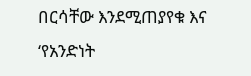በርሳቸው እንደሚጠያየቁ እና ‘የአንድነት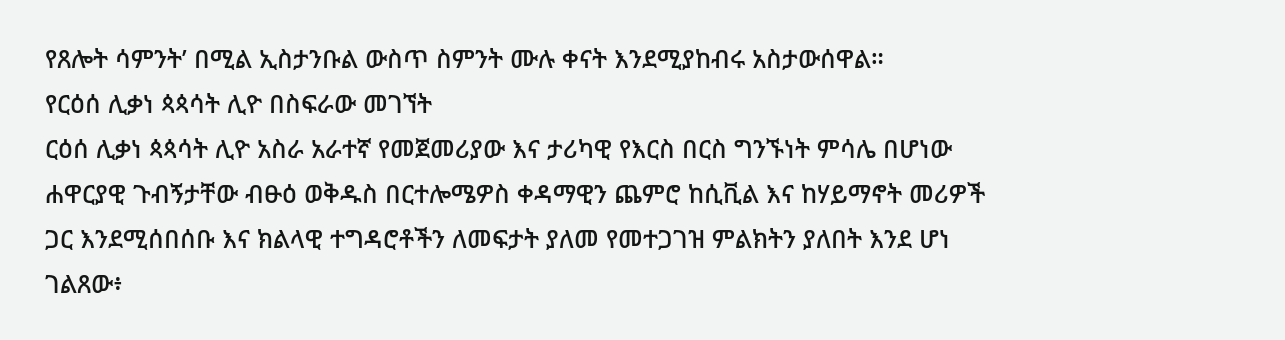የጸሎት ሳምንት’ በሚል ኢስታንቡል ውስጥ ስምንት ሙሉ ቀናት እንደሚያከብሩ አስታውሰዋል።
የርዕሰ ሊቃነ ጳጳሳት ሊዮ በስፍራው መገኘት
ርዕሰ ሊቃነ ጳጳሳት ሊዮ አስራ አራተኛ የመጀመሪያው እና ታሪካዊ የእርስ በርስ ግንኙነት ምሳሌ በሆነው ሐዋርያዊ ጉብኝታቸው ብፁዕ ወቅዱስ በርተሎሜዎስ ቀዳማዊን ጨምሮ ከሲቪል እና ከሃይማኖት መሪዎች ጋር እንደሚሰበሰቡ እና ክልላዊ ተግዳሮቶችን ለመፍታት ያለመ የመተጋገዝ ምልክትን ያለበት እንደ ሆነ ገልጸው፥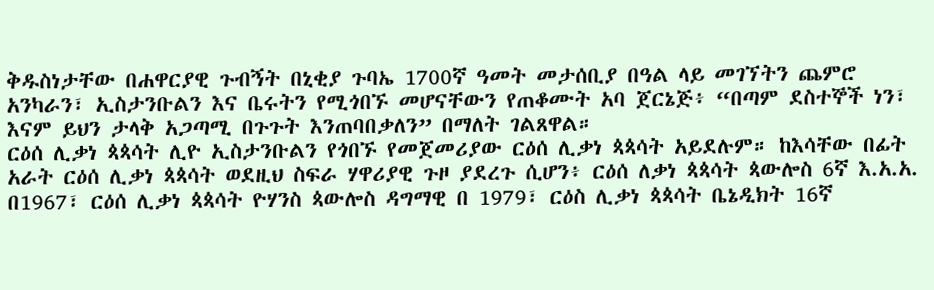ቅዱስነታቸው በሐዋርያዊ ጉብኝት በኒቂያ ጉባኤ 1700ኛ ዓመት መታሰቢያ በዓል ላይ መገኘትን ጨምሮ አንካራን፣ ኢስታንቡልን እና ቤሩትን የሚጎበኙ መሆናቸውን የጠቆሙት አባ ጀርኔጅ፥ “በጣም ደስተኞች ነን፣ እናም ይህን ታላቅ አጋጣሚ በጉጉት እንጠባበቃለን” በማለት ገልጸዋል።
ርዕሰ ሊቃነ ጳጳሳት ሊዮ ኢስታንቡልን የጎበኙ የመጀመሪያው ርዕሰ ሊቃነ ጳጳሳት አይደሉም። ከእሳቸው በፊት አራት ርዕሰ ሊቃነ ጳጳሳት ወደዚህ ስፍራ ሃዋሪያዊ ጉዞ ያደረጉ ሲሆን፥ ርዕሰ ለቃነ ጳጳሳት ጳውሎስ 6ኛ እ.አ.አ. በ1967፣ ርዕሰ ሊቃነ ጳጳሳት ዮሃንስ ጳውሎስ ዳግማዊ በ 1979፣ ርዕስ ሊቃነ ጳጳሳት ቤኔዲክት 16ኛ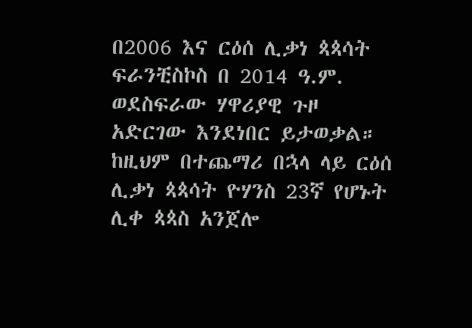በ2006 እና ርዕሰ ሊቃነ ጳጳሳት ፍራንቺስኮስ በ 2014 ዓ.ም. ወደስፍራው ሃዋሪያዊ ጉዞ አድርገው እንደነበር ይታወቃል። ከዚህም በተጨማሪ በኋላ ላይ ርዕሰ ሊቃነ ጳጳሳት ዮሃንስ 23ኛ የሆኑት ሊቀ ጳጳስ አንጀሎ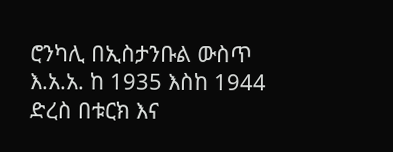ሮንካሊ በኢስታንቡል ውስጥ እ.አ.አ. ከ 1935 እስከ 1944 ድረስ በቱርክ እና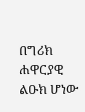በግሪክ ሐዋርያዊ ልዑክ ሆነው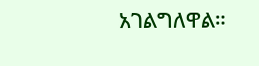አገልግለዋል።